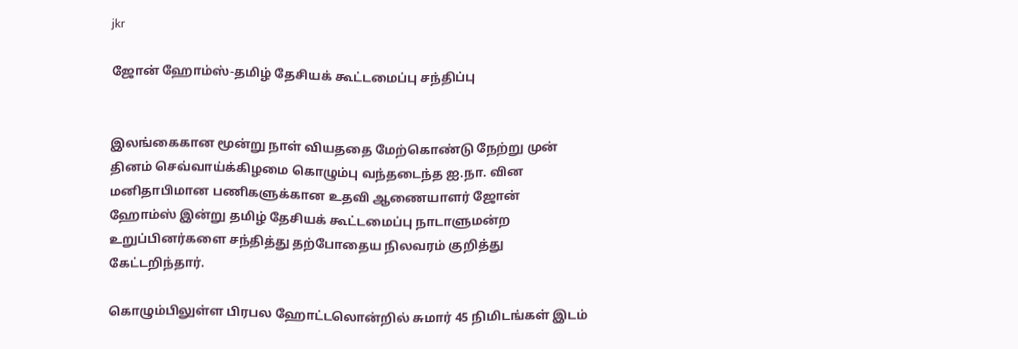jkr

ஜோன் ஹோம்ஸ்-தமிழ் தேசியக் கூட்டமைப்பு சந்திப்பு


இலங்கைகான மூன்று நாள் வியததை மேற்கொண்டு நேற்று முன் தினம் செவ்வாய்க்கிழமை கொழும்பு வந்தடைந்த ஐ.நா. வின மனிதாபிமான பணிகளுக்கான உதவி ஆணையாளர் ஜோன் ஹோம்ஸ் இன்று தமிழ் தேசியக் கூட்டமைப்பு நாடாளுமன்ற உறுப்பினர்களை சந்தித்து தற்போதைய நிலவரம் குறித்து கேட்டறிந்தார்.

கொழும்பிலுள்ள பிரபல ஹோட்டலொன்றில் சுமார் 45 நிமிடங்கள் இடம்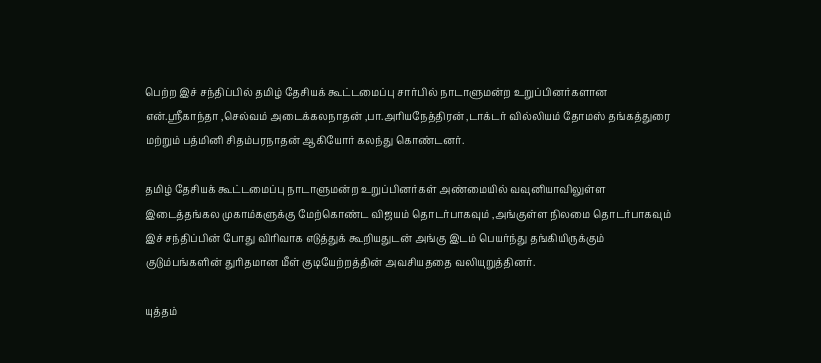பெற்ற இச் சந்திப்பில் தமிழ் தேசியக் கூட்டமைப்பு சார்பில் நாடாளுமன்ற உறுப்பினர்களான என்.ஸ்ரீகாந்தா ,செல்வம் அடைக்கலநாதன் ,பா.அரியநேத்திரன் ,டாக்டர் வில்லியம் தோமஸ் தங்கத்துரை மற்றும் பத்மினி சிதம்பரநாதன் ஆகியோர் கலந்து கொண்டனர்.

தமிழ் தேசியக் கூட்டமைப்பு நாடாளுமன்ற உறுப்பினர்கள் அண்மையில் வவுனியாவிலுள்ள இடைத்தங்கல முகாம்களுக்கு மேற்கொண்ட விஜயம் தொடர்பாகவும் ,அங்குள்ள நிலமை தொடர்பாகவும் இச் சந்திப்பின் போது விரிவாக எடுத்துக் கூறியதுடன் அங்கு இடம் பெயர்ந்து தங்கியிருக்கும் குடும்பங்களின் துரிதமான மீள் குடியேற்றத்தின் அவசியததை வலியுறுத்தினர்.

யுத்தம்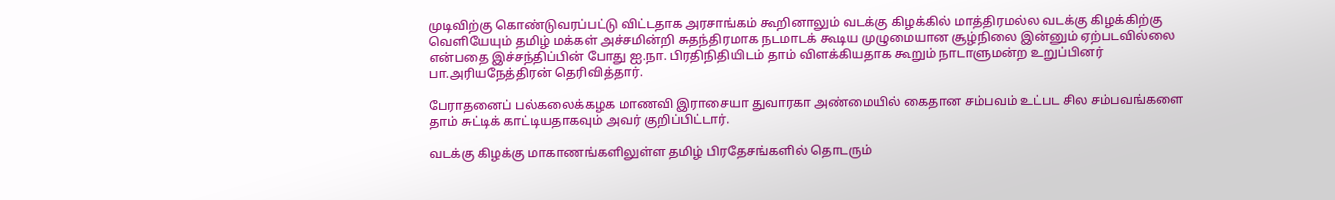முடிவிற்கு கொண்டுவரப்பட்டு விட்டதாக அரசாங்கம் கூறினாலும் வடக்கு கிழக்கில் மாத்திரமல்ல வடக்கு கிழக்கிற்கு வெளியேயும் தமிழ் மக்கள் அச்சமின்றி சுதந்திரமாக நடமாடக் கூடிய முழுமையான சூழ்நிலை இன்னும் ஏற்படவில்லை என்பதை இச்சந்திப்பின் போது ஐ.நா. பிரதிநிதியிடம் தாம் விளக்கியதாக கூறும் நாடாளுமன்ற உறுப்பினர் பா.அரியநேத்திரன் தெரிவித்தார்.

பேராதனைப் பல்கலைக்கழக மாணவி இராசையா துவாரகா அண்மையில் கைதான சம்பவம் உட்பட சில சம்பவங்களை தாம் சுட்டிக் காட்டியதாகவும் அவர் குறிப்பிட்டார்.

வடக்கு கிழக்கு மாகாணங்களிலுள்ள தமிழ் பிரதேசங்களில் தொடரும்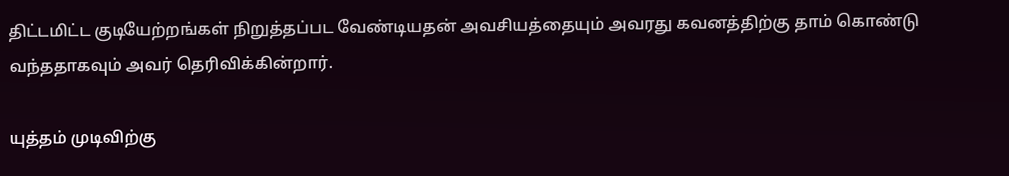திட்டமிட்ட குடியேற்றங்கள் நிறுத்தப்பட வேண்டியதன் அவசியத்தையும் அவரது கவனத்திற்கு தாம் கொண்டு வந்ததாகவும் அவர் தெரிவிக்கின்றார்.

யுத்தம் முடிவிற்கு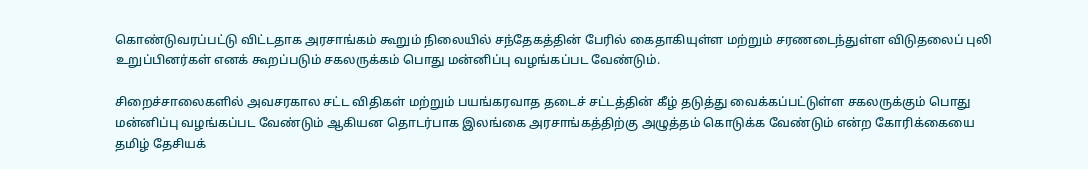கொண்டுவரப்பட்டு விட்டதாக அரசாங்கம் கூறும் நிலையில் சந்தேகத்தின் பேரில் கைதாகியுள்ள மற்றும் சரணடைந்துள்ள விடுதலைப் புலி உறுப்பினர்கள் எனக் கூறப்படும் சகலருக்கம் பொது மன்னிப்பு வழங்கப்பட வேண்டும்.

சிறைச்சாலைகளில் அவசரகால சட்ட விதிகள் மற்றும் பயங்கரவாத தடைச் சட்டத்தின் கீழ் தடுத்து வைக்கப்பட்டுள்ள சகலருக்கும் பொது மன்னிப்பு வழங்கப்பட வேண்டும் ஆகியன தொடர்பாக இலங்கை அரசாங்கத்திற்கு அழுத்தம் கொடுக்க வேண்டும் என்ற கோரிக்கையை தமிழ் தேசியக்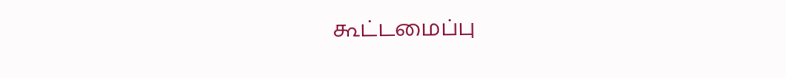கூட்டமைப்பு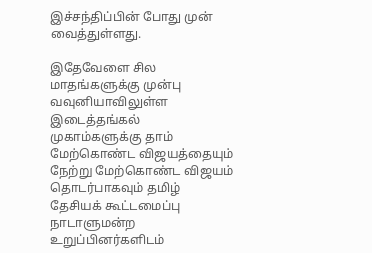இச்சந்திப்பின் போது முன் வைத்துள்ளது.

இதேவேளை சில மாதங்களுக்கு முன்பு வவுனியாவிலுள்ள இடைத்தங்கல் முகாம்களுக்கு தாம் மேற்கொண்ட விஜயத்தையும் நேற்று மேற்கொண்ட விஜயம் தொடர்பாகவும் தமிழ் தேசியக் கூட்டமைப்பு நாடாளுமன்ற உறுப்பினர்களிடம்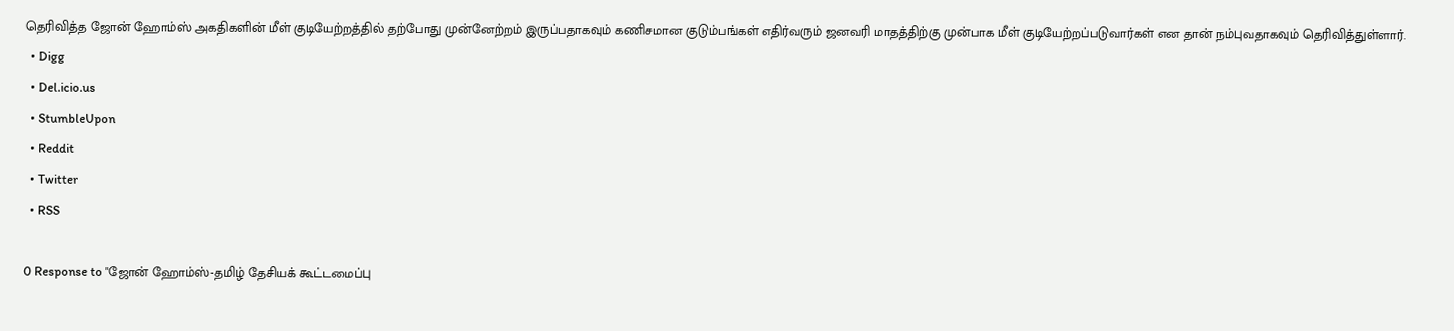தெரிவித்த ஜோன் ஹோம்ஸ் அகதிகளின் மீள் குடியேற்றத்தில் தற்போது முன்னேற்றம் இருப்பதாகவும் கணிசமான குடும்பங்கள் எதிர்வரும் ஜனவரி மாதத்திற்கு முன்பாக மீள் குடியேற்றப்படுவார்கள் என தான் நம்புவதாகவும் தெரிவித்துள்ளார்.
  • Digg
  • Del.icio.us
  • StumbleUpon
  • Reddit
  • Twitter
  • RSS

0 Response to "ஜோன் ஹோம்ஸ்-தமிழ் தேசியக் கூட்டமைப்பு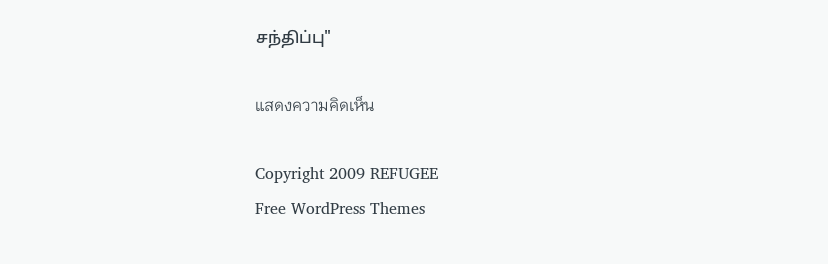சந்திப்பு"

แสดงความคิดเห็น

Copyright 2009 REFUGEE
Free WordPress Themes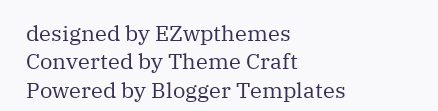designed by EZwpthemes
Converted by Theme Craft
Powered by Blogger Templates